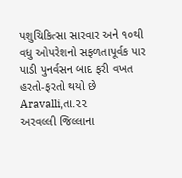પશુચિકિત્સા સારવાર અને ૧૦થી વધુ ઓપરેશનો સફળતાપૂર્વક પાર પાડી પુનર્વસન બાદ ફરી વખત હરતો-ફરતો થયો છે
Aravalli,તા.૨૨
અરવલ્લી જિલ્લાના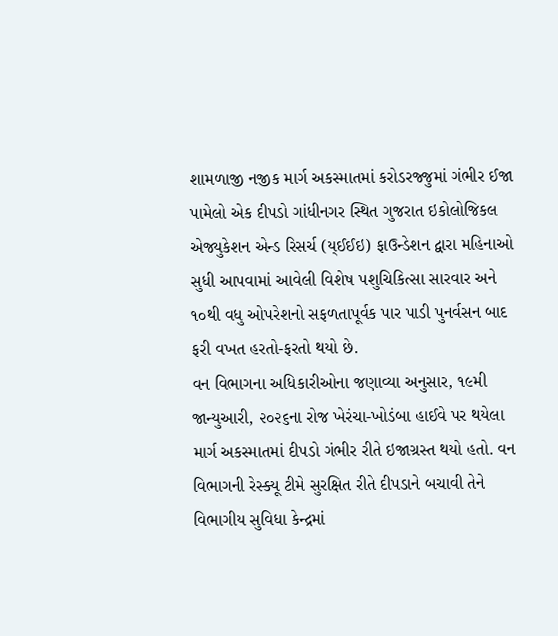શામળાજી નજીક માર્ગ અકસ્માતમાં કરોડરજ્જુમાં ગંભીર ઈજા પામેલો એક દીપડો ગાંધીનગર સ્થિત ગુજરાત ઇકોલોજિકલ એજ્યુકેશન એન્ડ રિસર્ચ (ય્ઈઈઇ) ફાઉન્ડેશન દ્વારા મહિનાઓ સુધી આપવામાં આવેલી વિશેષ પશુચિકિત્સા સારવાર અને ૧૦થી વધુ ઓપરેશનો સફળતાપૂર્વક પાર પાડી પુનર્વસન બાદ ફરી વખત હરતો-ફરતો થયો છે.
વન વિભાગના અધિકારીઓના જણાવ્યા અનુસાર, ૧૯મી જાન્યુઆરી, ૨૦૨૬ના રોજ ખેરંચા-ખોડંબા હાઈવે પર થયેલા માર્ગ અકસ્માતમાં દીપડો ગંભીર રીતે ઇજાગ્રસ્ત થયો હતો. વન વિભાગની રેસ્ક્યૂ ટીમે સુરક્ષિત રીતે દીપડાને બચાવી તેને વિભાગીય સુવિધા કેન્દ્રમાં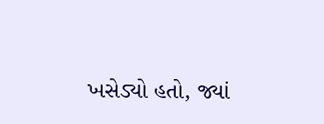ખસેડ્યો હતો, જ્યાં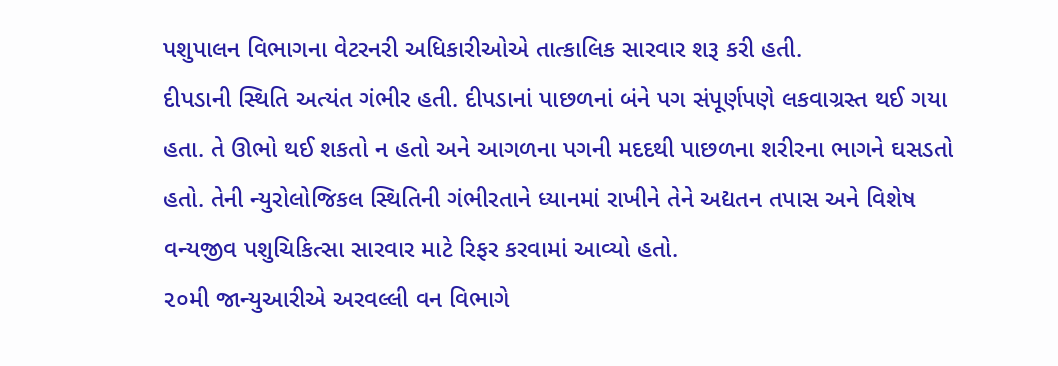પશુપાલન વિભાગના વેટરનરી અધિકારીઓએ તાત્કાલિક સારવાર શરૂ કરી હતી.
દીપડાની સ્થિતિ અત્યંત ગંભીર હતી. દીપડાનાં પાછળનાં બંને પગ સંપૂર્ણપણે લકવાગ્રસ્ત થઈ ગયા હતા. તે ઊભો થઈ શકતો ન હતો અને આગળના પગની મદદથી પાછળના શરીરના ભાગને ઘસડતો હતો. તેની ન્યુરોલોજિકલ સ્થિતિની ગંભીરતાને ધ્યાનમાં રાખીને તેને અદ્યતન તપાસ અને વિશેષ વન્યજીવ પશુચિકિત્સા સારવાર માટે રિફર કરવામાં આવ્યો હતો.
૨૦મી જાન્યુઆરીએ અરવલ્લી વન વિભાગે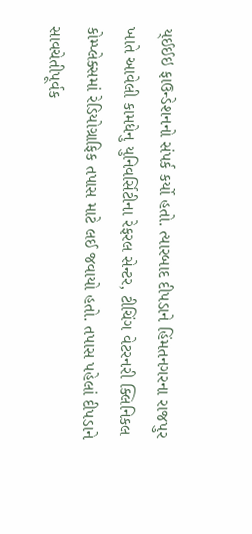ય્ઈઈઇ ફાઉન્ડેશનનો સંપર્ક કર્યો હતો. ત્યારબાદ દીપડાને હિંમતનગરના રાજપુર ખાતે આવેલી કામધેનુ યુનિવર્સિટીના રેફરલ સેન્ટર, ટીચિંગ વેટરનરી ક્લિનિકલ કોમ્પ્લેક્સમાં રેડિયોગ્રાફિક તપાસ માટે લઈ જવાયો હતો. તપાસ પહેલાં દીપડાને સાવચેતીપૂર્વક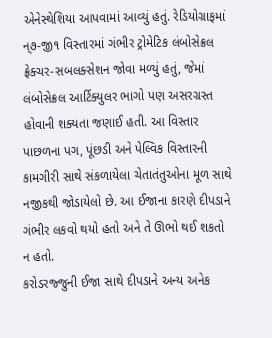એનેસ્થેશિયા આપવામાં આવ્યું હતું. રેડિયોગ્રાફમાં ન્૭-જી૧ વિસ્તારમાં ગંભીર ટ્રોમેટિક લંબોસેક્રલ ફ્રેક્ચર-સબલક્સેશન જોવા મળ્યું હતું, જેમાં લંબોસેક્રલ આર્ટિક્યુલર ભાગો પણ અસરગ્રસ્ત હોવાની શક્યતા જણાઈ હતી. આ વિસ્તાર પાછળના પગ, પૂંછડી અને પેલ્વિક વિસ્તારની કામગીરી સાથે સંકળાયેલા ચેતાતંતુઓના મૂળ સાથે નજીકથી જોડાયેલો છે. આ ઈજાના કારણે દીપડાને ગંભીર લકવો થયો હતો અને તે ઊભો થઈ શકતો ન હતો.
કરોડરજ્જુની ઈજા સાથે દીપડાને અન્ય અનેક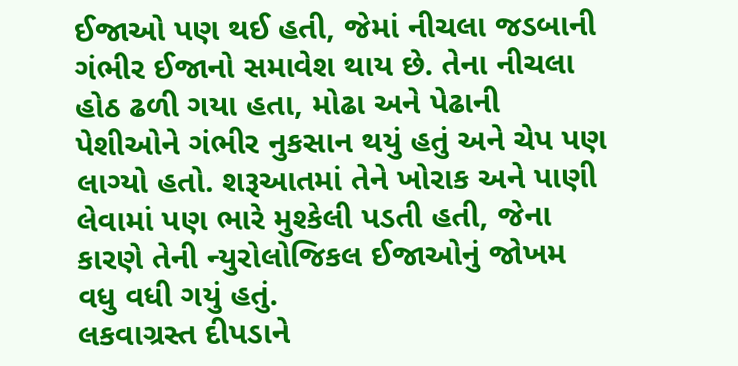ઈજાઓ પણ થઈ હતી, જેમાં નીચલા જડબાની ગંભીર ઈજાનો સમાવેશ થાય છે. તેના નીચલા હોઠ ઢળી ગયા હતા, મોઢા અને પેઢાની પેશીઓને ગંભીર નુકસાન થયું હતું અને ચેપ પણ લાગ્યો હતો. શરૂઆતમાં તેને ખોરાક અને પાણી લેવામાં પણ ભારે મુશ્કેલી પડતી હતી, જેના કારણે તેની ન્યુરોલોજિકલ ઈજાઓનું જોખમ વધુ વધી ગયું હતું.
લકવાગ્રસ્ત દીપડાને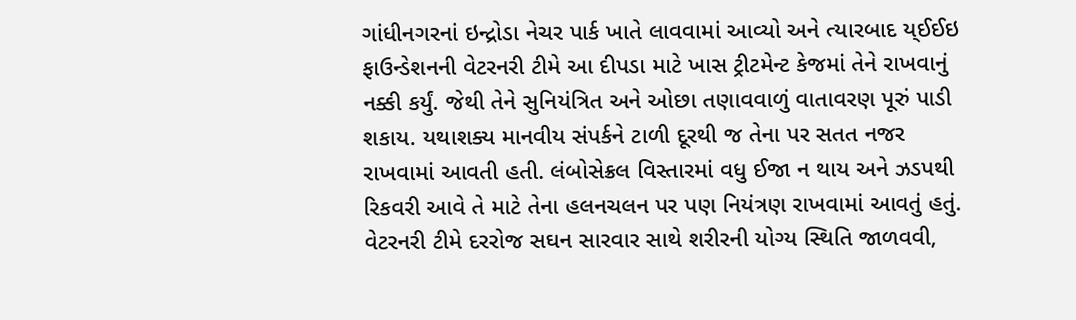ગાંધીનગરનાં ઇન્દ્રોડા નેચર પાર્ક ખાતે લાવવામાં આવ્યો અને ત્યારબાદ ય્ઈઈઇ ફાઉન્ડેશનની વેટરનરી ટીમે આ દીપડા માટે ખાસ ટ્રીટમેન્ટ કેજમાં તેને રાખવાનું નક્કી કર્યું. જેથી તેને સુનિયંત્રિત અને ઓછા તણાવવાળું વાતાવરણ પૂરું પાડી શકાય. યથાશક્ય માનવીય સંપર્કને ટાળી દૂરથી જ તેના પર સતત નજર રાખવામાં આવતી હતી. લંબોસેક્રલ વિસ્તારમાં વધુ ઈજા ન થાય અને ઝડપથી રિકવરી આવે તે માટે તેના હલનચલન પર પણ નિયંત્રણ રાખવામાં આવતું હતું. વેટરનરી ટીમે દરરોજ સઘન સારવાર સાથે શરીરની યોગ્ય સ્થિતિ જાળવવી,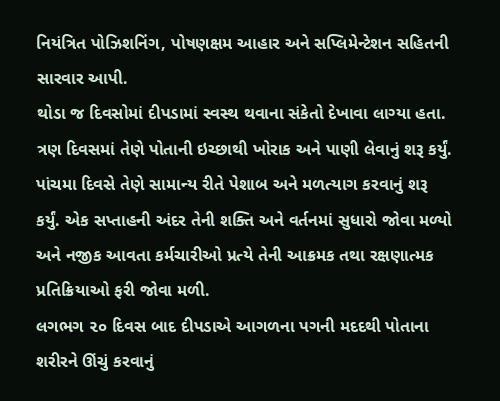નિયંત્રિત પોઝિશનિંગ, પોષણક્ષમ આહાર અને સપ્લિમેન્ટેશન સહિતની સારવાર આપી.
થોડા જ દિવસોમાં દીપડામાં સ્વસ્થ થવાના સંકેતો દેખાવા લાગ્યા હતા. ત્રણ દિવસમાં તેણે પોતાની ઇચ્છાથી ખોરાક અને પાણી લેવાનું શરૂ કર્યું. પાંચમા દિવસે તેણે સામાન્ય રીતે પેશાબ અને મળત્યાગ કરવાનું શરૂ કર્યું. એક સપ્તાહની અંદર તેની શક્તિ અને વર્તનમાં સુધારો જોવા મળ્યો અને નજીક આવતા કર્મચારીઓ પ્રત્યે તેની આક્રમક તથા રક્ષણાત્મક પ્રતિક્રિયાઓ ફરી જોવા મળી.
લગભગ ૨૦ દિવસ બાદ દીપડાએ આગળના પગની મદદથી પોતાના શરીરને ઊંચું કરવાનું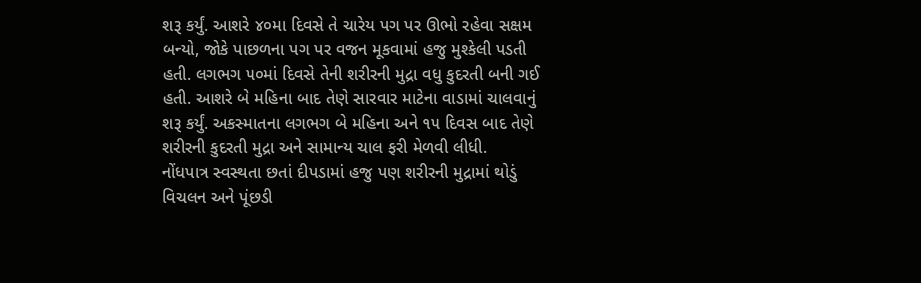શરૂ કર્યું. આશરે ૪૦મા દિવસે તે ચારેય પગ પર ઊભો રહેવા સક્ષમ બન્યો, જોકે પાછળના પગ પર વજન મૂકવામાં હજુ મુશ્કેલી પડતી હતી. લગભગ ૫૦માં દિવસે તેની શરીરની મુદ્રા વધુ કુદરતી બની ગઈ હતી. આશરે બે મહિના બાદ તેણે સારવાર માટેના વાડામાં ચાલવાનું શરૂ કર્યું. અકસ્માતના લગભગ બે મહિના અને ૧૫ દિવસ બાદ તેણે શરીરની કુદરતી મુદ્રા અને સામાન્ય ચાલ ફરી મેળવી લીધી.
નોંધપાત્ર સ્વસ્થતા છતાં દીપડામાં હજુ પણ શરીરની મુદ્રામાં થોડું વિચલન અને પૂંછડી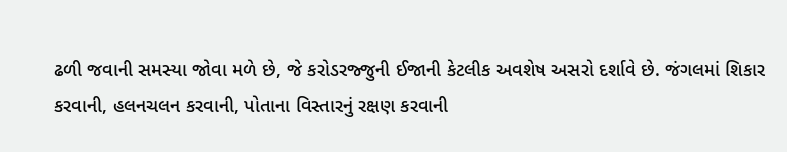ઢળી જવાની સમસ્યા જોવા મળે છે, જે કરોડરજ્જુની ઈજાની કેટલીક અવશેષ અસરો દર્શાવે છે. જંગલમાં શિકાર કરવાની, હલનચલન કરવાની, પોતાના વિસ્તારનું રક્ષણ કરવાની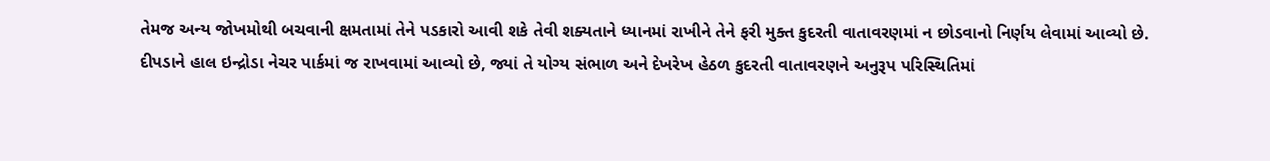તેમજ અન્ય જોખમોથી બચવાની ક્ષમતામાં તેને પડકારો આવી શકે તેવી શક્યતાને ધ્યાનમાં રાખીને તેને ફરી મુક્ત કુદરતી વાતાવરણમાં ન છોડવાનો નિર્ણય લેવામાં આવ્યો છે.
દીપડાને હાલ ઇન્દ્રોડા નેચર પાર્કમાં જ રાખવામાં આવ્યો છે, જ્યાં તે યોગ્ય સંભાળ અને દેખરેખ હેઠળ કુદરતી વાતાવરણને અનુરૂપ પરિસ્થિતિમાં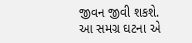જીવન જીવી શકશે. આ સમગ્ર ઘટના એ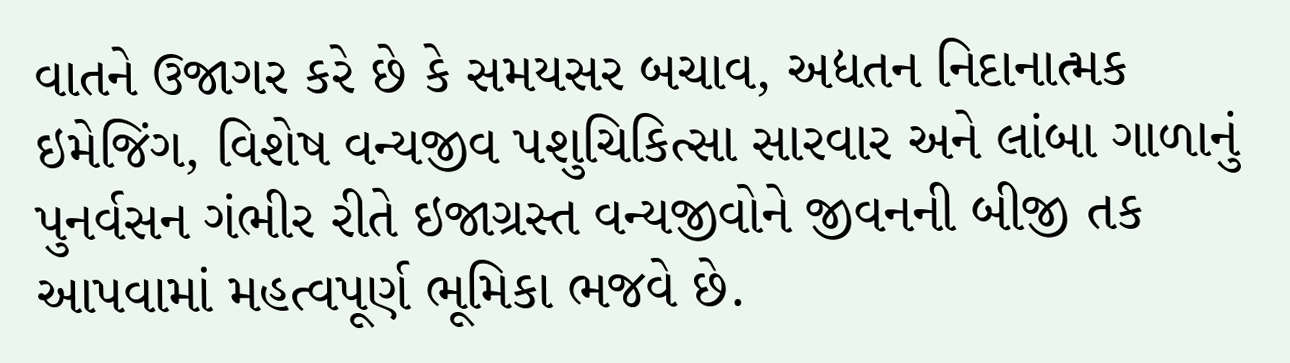વાતને ઉજાગર કરે છે કે સમયસર બચાવ, અદ્યતન નિદાનાત્મક ઇમેજિંગ, વિશેષ વન્યજીવ પશુચિકિત્સા સારવાર અને લાંબા ગાળાનું પુનર્વસન ગંભીર રીતે ઇજાગ્રસ્ત વન્યજીવોને જીવનની બીજી તક આપવામાં મહત્વપૂર્ણ ભૂમિકા ભજવે છે.